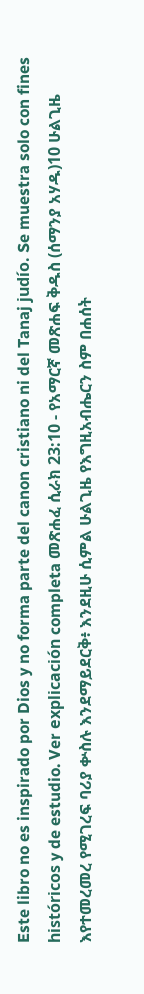Este libro no es inspirado por Dios y no forma parte del canon cristiano ni del Tanaj judío. Se muestra solo con fines históricos y de estudio. Ver explicación completa መጽሐፈ ሲራክ 23:10 - የአማርኛ መጽሐፍ ቅዱስ (ሰማንያ አሃዱ)10 ሁልጊዜ እየተመረመረ የሚገረፍ ባሪያ ቍስሉ እንደማይደርቅ፥ እንደዚሁ ሲምል ሁልጊዜ የእግዚአብሔርን ስም በሐሰት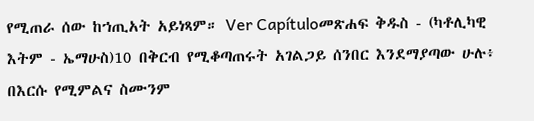የሚጠራ ሰው ከኀጢአት አይነጻም። Ver Capítuloመጽሐፍ ቅዱስ - (ካቶሊካዊ እትም - ኤማሁስ)10 በቅርብ የሚቆጣጠሩት አገልጋይ ሰንበር እንደማያጣው ሁሉ፥ በእርሱ የሚምልና ስሙንም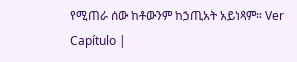የሚጠራ ሰው ከቶውንም ከኃጢአት አይነጻም። Ver Capítulo |